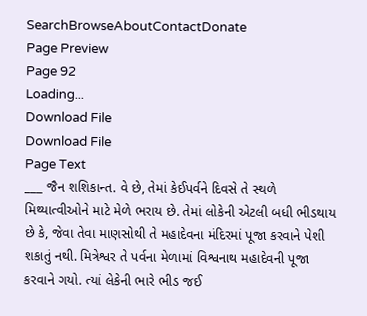SearchBrowseAboutContactDonate
Page Preview
Page 92
Loading...
Download File
Download File
Page Text
___ જૈન શશિકાન્ત. વે છે, તેમાં કેઈપર્વને દિવસે તે સ્થળે મિથ્યાત્વીઓને માટે મેળે ભરાય છે. તેમાં લોકેની એટલી બધી ભીડથાય છે કે, જેવા તેવા માણસોથી તે મહાદેવના મંદિરમાં પૂજા કરવાને પેશી શકાતું નથી. મિત્રેશ્વર તે પર્વના મેળામાં વિશ્વનાથ મહાદેવની પૂજા કરવાને ગયો. ત્યાં લેકેની ભારે ભીડ જઈ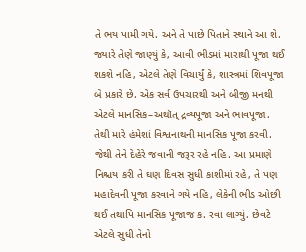તે ભય પામી ગયે. અને તે પાછે પિતાને સ્થાને આ શે. જ્યારે તેણે જાણ્યું કે, આવી ભીડમાં મારાથી પૂજા થઈ શકશે નહિ, એટલે તેણે વિચાર્યું કે, શાસ્ત્રમાં શિવપૂજા બે પ્રકારે છે. એક સર્વ ઉપચારથી અને બીજી મનથી એટલે માનસિક–અથૉત્ દ્રવ્યપૂજા અને ભાવપૂજા. તેથી મારે હંમેશાં વિશ્વનાથની માનસિક પૂજા કરવી. જેથી તેને દેહેરે જવાની જરૂર રહે નહિ. આ પ્રમાણે નિશ્ચય કરી તે ઘણ દિવસ સુધી કાશીમાં રહે, તે પણ મહાદેવની પૂજા કરવાને ગયે નહિ, લેકેની ભીડ ઓછી થઈ તથાપિ માનસિક પૂજાજ ક. રવા લાગ્યું. છેવટે એટલે સુધી તેનો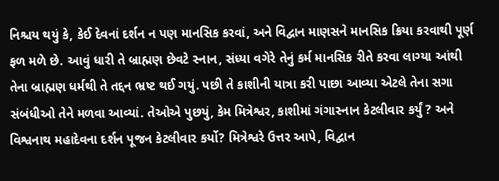નિશ્ચય થયું કે, કેઈ દેવનાં દર્શન ન પણ માનસિક કરવાં, અને વિદ્વાન માણસને માનસિક ક્રિયા કરવાથી પૂર્ણ ફળ મળે છે. આવું ધારી તે બ્રાહ્મણ છેવટે સ્નાન, સંધ્યા વગેરે તેનું કર્મ માનસિક રીતે કરવા લાગ્યા આંથી તેના બ્રાહ્મણ ધર્મથી તે તદ્દન ભ્રષ્ટ થઈ ગયું. પછી તે કાશીની યાત્રા કરી પાછા આવ્યા એટલે તેના સગા સંબંધીઓ તેને મળવા આવ્યાં. તેઓએ પુછયું, કેમ મિત્રેશ્વર, કાશીમાં ગંગાસ્નાન કેટલીવાર કર્યું ? અને વિશ્વનાથ મહાદેવના દર્શન પૂજન કેટલીવાર કર્યો? મિત્રેશ્વરે ઉત્તર આપે, વિદ્વાન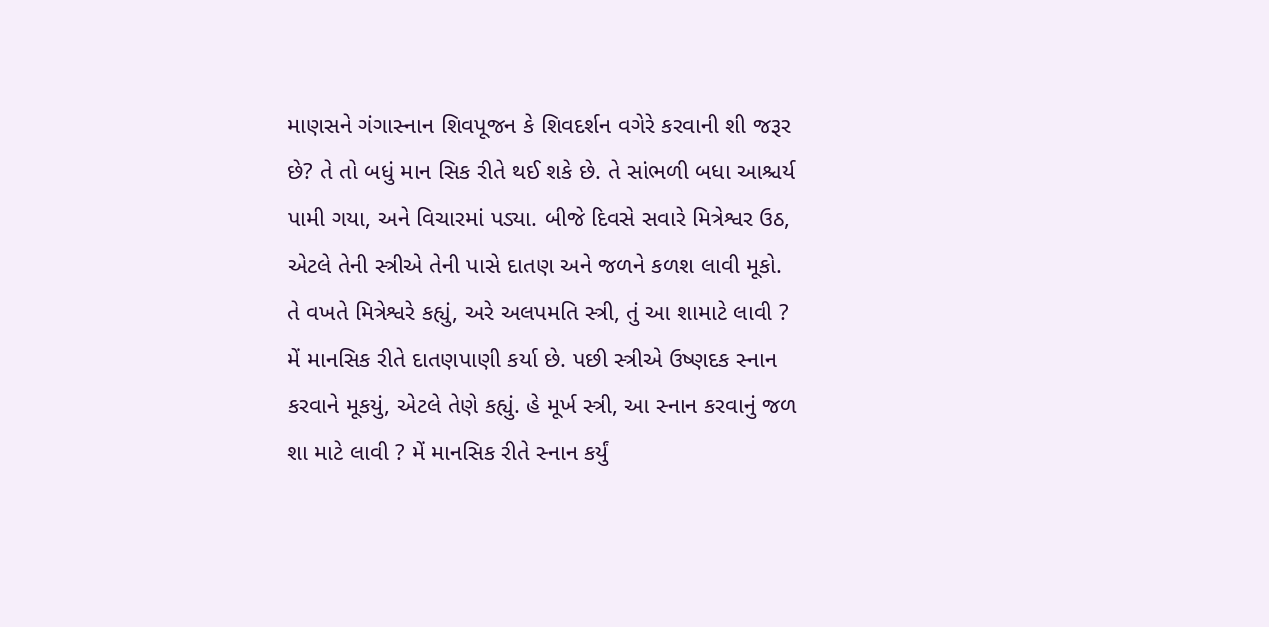માણસને ગંગાસ્નાન શિવપૂજન કે શિવદર્શન વગેરે કરવાની શી જરૂર છે? તે તો બધું માન સિક રીતે થઈ શકે છે. તે સાંભળી બધા આશ્ચર્ય પામી ગયા, અને વિચારમાં પડ્યા. બીજે દિવસે સવારે મિત્રેશ્વર ઉઠ, એટલે તેની સ્ત્રીએ તેની પાસે દાતણ અને જળને કળશ લાવી મૂકો. તે વખતે મિત્રેશ્વરે કહ્યું, અરે અલપમતિ સ્ત્રી, તું આ શામાટે લાવી ? મેં માનસિક રીતે દાતણપાણી કર્યા છે. પછી સ્ત્રીએ ઉષ્ણદક સ્નાન કરવાને મૂકયું, એટલે તેણે કહ્યું. હે મૂર્ખ સ્ત્રી, આ સ્નાન કરવાનું જળ શા માટે લાવી ? મેં માનસિક રીતે સ્નાન કર્યું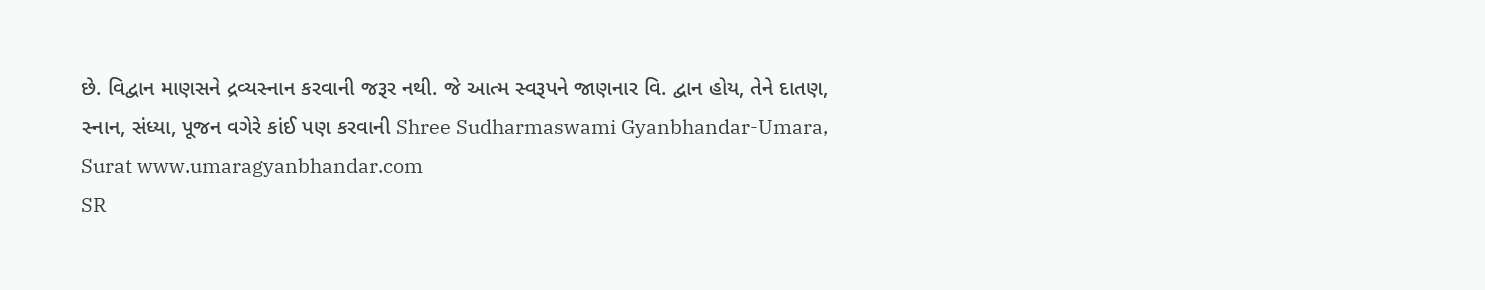છે. વિદ્વાન માણસને દ્રવ્યસ્નાન કરવાની જરૂર નથી. જે આત્મ સ્વરૂપને જાણનાર વિ. દ્વાન હોય, તેને દાતણ, સ્નાન, સંધ્યા, પૂજન વગેરે કાંઈ પણ કરવાની Shree Sudharmaswami Gyanbhandar-Umara, Surat www.umaragyanbhandar.com
SR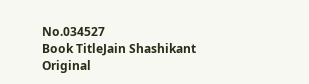No.034527
Book TitleJain Shashikant
Original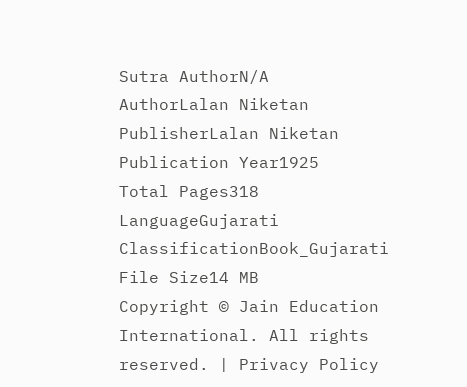Sutra AuthorN/A
AuthorLalan Niketan
PublisherLalan Niketan
Publication Year1925
Total Pages318
LanguageGujarati
ClassificationBook_Gujarati
File Size14 MB
Copyright © Jain Education International. All rights reserved. | Privacy Policy